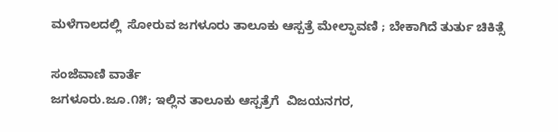ಮಳೆಗಾಲದಲ್ಲಿ  ಸೋರುವ ಜಗಳೂರು ತಾಲೂಕು ಆಸ್ಪತ್ರೆ ಮೇಲ್ಫಾವಣಿ ; ಬೇಕಾಗಿದೆ ತುರ್ತು ಚಿಕಿತ್ಸೆ

ಸಂಜೆವಾಣಿ ವಾರ್ತೆ
ಜಗಳೂರು.ಜೂ.೧೫; ಇಲ್ಲಿನ ತಾಲೂಕು ಆಸ್ಪತ್ರೆಗೆ  ವಿಜಯನಗರ,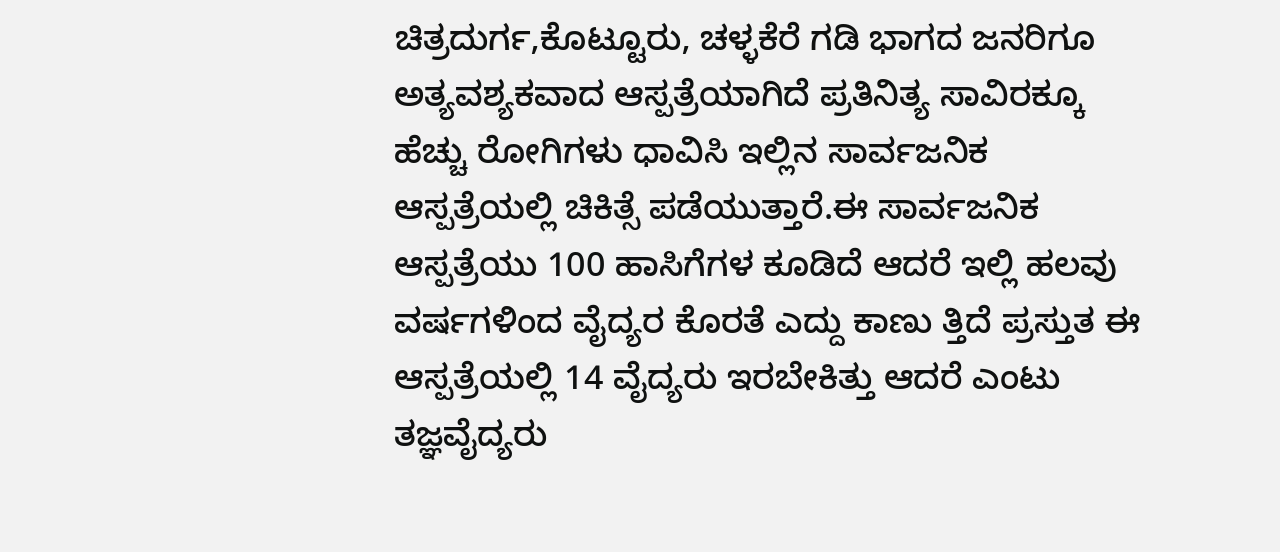ಚಿತ್ರದುರ್ಗ,ಕೊಟ್ಟೂರು, ಚಳ್ಳಕೆರೆ ಗಡಿ ಭಾಗದ ಜನರಿಗೂ ಅತ್ಯವಶ್ಯಕವಾದ ಆಸ್ಪತ್ರೆಯಾಗಿದೆ ಪ್ರತಿನಿತ್ಯ ಸಾವಿರಕ್ಕೂ ಹೆಚ್ಚು ರೋಗಿಗಳು ಧಾವಿಸಿ ಇಲ್ಲಿನ ಸಾರ್ವಜನಿಕ ಆಸ್ಪತ್ರೆಯಲ್ಲಿ ಚಿಕಿತ್ಸೆ ಪಡೆಯುತ್ತಾರೆ.ಈ ಸಾರ್ವಜನಿಕ ಆಸ್ಪತ್ರೆಯು 100 ಹಾಸಿಗೆಗಳ ಕೂಡಿದೆ ಆದರೆ ಇಲ್ಲಿ ಹಲವು ವರ್ಷಗಳಿಂದ ವೈದ್ಯರ ಕೊರತೆ ಎದ್ದು ಕಾಣು ತ್ತಿದೆ ಪ್ರಸ್ತುತ ಈ ಆಸ್ಪತ್ರೆಯಲ್ಲಿ 14 ವೈದ್ಯರು ಇರಬೇಕಿತ್ತು ಆದರೆ ಎಂಟು ತಜ್ಞವೈದ್ಯರು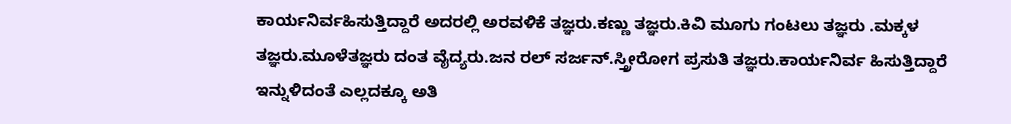ಕಾರ್ಯನಿರ್ವಹಿಸುತ್ತಿದ್ದಾರೆ ಅದರಲ್ಲಿ ಅರವಳಿಕೆ ತಜ್ಞರು.ಕಣ್ಣು ತಜ್ಞರು.ಕಿವಿ ಮೂಗು ಗಂಟಲು ತಜ್ಞರು .ಮಕ್ಕಳ ತಜ್ಞರು.ಮೂಳೆತಜ್ಞರು ದಂತ ವೈದ್ಯರು.ಜನ ರಲ್ ಸರ್ಜನ್.ಸ್ತ್ರೀರೋಗ ಪ್ರಸುತಿ ತಜ್ಞರು.ಕಾರ್ಯನಿರ್ವ ಹಿಸುತ್ತಿದ್ದಾರೆ ಇನ್ನುಳಿದಂತೆ ಎಲ್ಲದಕ್ಕೂ ಅತಿ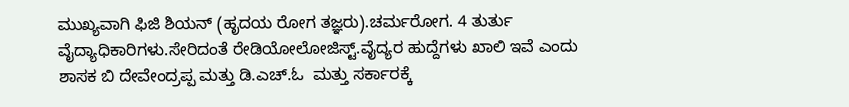ಮುಖ್ಯವಾಗಿ ಫಿಜಿ ಶಿಯನ್ (ಹೃದಯ ರೋಗ ತಜ್ಞರು).ಚರ್ಮರೋಗ. 4 ತುರ್ತು ವೈದ್ಯಾಧಿಕಾರಿಗಳು.ಸೇರಿದಂತೆ ರೇಡಿಯೋಲೋಜಿಸ್ಟ್.ವೈದ್ಯರ ಹುದ್ದೆಗಳು ಖಾಲಿ ಇವೆ ಎಂದು ಶಾಸಕ ಬಿ ದೇವೇಂದ್ರಪ್ಪ ಮತ್ತು ಡಿ.ಎಚ್.ಓ  ಮತ್ತು ಸರ್ಕಾರಕ್ಕೆ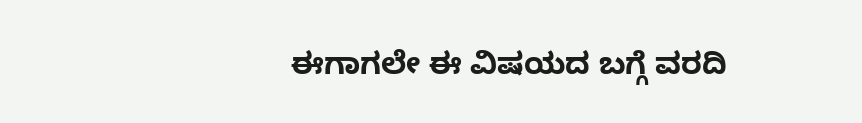ಈಗಾಗಲೇ ಈ ವಿಷಯದ ಬಗ್ಗೆ ವರದಿ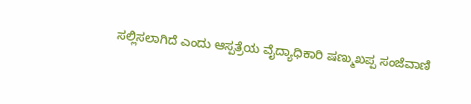ಸಲ್ಲಿಸಲಾಗಿದೆ ಎಂದು ಆಸ್ಪತ್ರೆಯ ವೈದ್ಯಾಧಿಕಾರಿ ಷಣ್ಮುಖಪ್ಪ ಸಂಜೆವಾಣಿ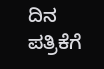ದಿನ ಪತ್ರಿಕೆಗೆ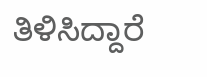ತಿಳಿಸಿದ್ದಾರೆ